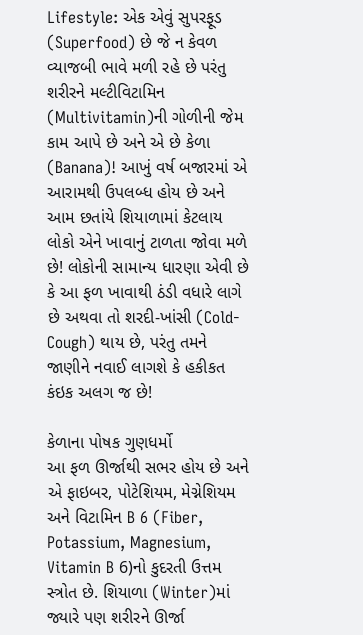Lifestyle: એક એવું સુપરફૂડ (Superfood) છે જે ન કેવળ વ્યાજબી ભાવે મળી રહે છે પરંતુ શરીરને મલ્ટીવિટામિન (Multivitamin)ની ગોળીની જેમ કામ આપે છે અને એ છે કેળા (Banana)! આખું વર્ષ બજારમાં એ આરામથી ઉપલબ્ધ હોય છે અને આમ છતાંયે શિયાળામાં કેટલાય લોકો એને ખાવાનું ટાળતા જોવા મળે છે! લોકોની સામાન્ય ધારણા એવી છે કે આ ફળ ખાવાથી ઠંડી વધારે લાગે છે અથવા તો શરદી-ખાંસી (Cold-Cough) થાય છે, પરંતુ તમને જાણીને નવાઈ લાગશે કે હકીકત કંઇક અલગ જ છે!

કેળાના પોષક ગુણધર્મો
આ ફળ ઊર્જાથી સભર હોય છે અને એ ફાઇબર, પોટેશિયમ, મેગ્નેશિયમ અને વિટામિન B 6 (Fiber, Potassium, Magnesium, Vitamin B 6)નો કુદરતી ઉત્તમ સ્ત્રોત છે. શિયાળા (Winter)માં જ્યારે પણ શરીરને ઊર્જા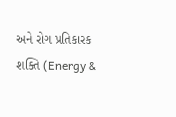અને રોગ પ્રતિકારક શક્તિ (Energy &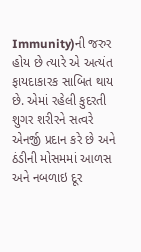Immunity)ની જરુર હોય છે ત્યારે એ અત્યંત ફાયદાકારક સાબિત થાય છે. એમાં રહેલી કુદરતી શુગર શરીરને સત્વરે એનર્જી પ્રદાન કરે છે અને ઠંડીની મોસમમાં આળસ અને નબળાઇ દૂર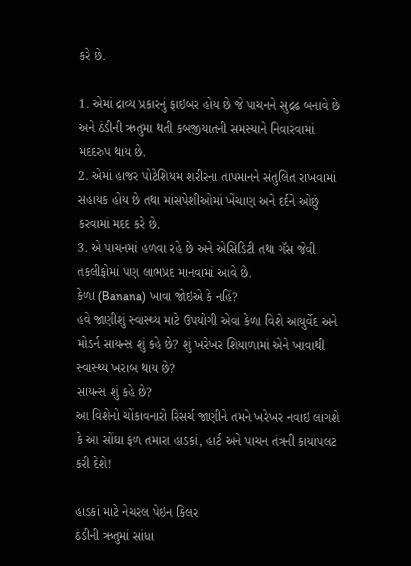કરે છે.

1. એમાં દ્રાવ્ય પ્રકારનું ફાઇબર હોય છે જે પાચનને સુદ્રઢ બનાવે છે અને ઠંડીની ઋતુમા થતી કબજીયાતની સમસ્યાને નિવારવામાં મદદરુપ થાય છે.
2. એમાં હાજર પોટેશિયમ શરીરના તાપમાનને સંતુલિત રાખવામાં સહાયક હોય છે તથા માંસપેશીઓમાં ખેંચાણ અને દર્દને ઓછું કરવામાં મદદ કરે છે.
3. એ પાચનમાં હળવા રહે છે અને એસિડિટી તથા ગૅસ જેવી તકલીફોમાં પણ લાભપ્રદ માનવામાં આવે છે.
કેળા (Banana) ખાવા જોઇએ કે નહિં?
હવે જાણીશું સ્વાસ્થ્ય માટે ઉપયોગી એવા કેળા વિશે આયુર્વેદ અને મોડર્ન સાયન્સ શું કહે છે? શું ખરેખર શિયાળામાં એને ખાવાથી સ્વાસ્થ્ય ખરાબ થાય છે?
સાયન્સ શું કહે છે?
આ વિશેનો ચોંકાવનારો રિસર્ચ જાણીને તમને ખરેખર નવાઇ લાગશે કે આ સોંઘા ફળ તમારા હાડકાં, હાર્ટ અને પાચન તંત્રની કાયાપલટ કરી દેશે!

હાડકાં માટે નેચરલ પેઇન કિલર
ઠંડીની ઋતુમાં સાંધા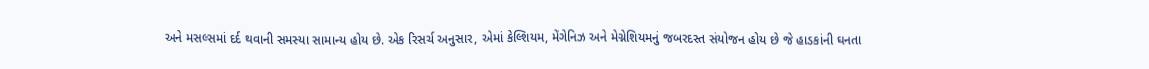અને મસલ્સમાં દર્દ થવાની સમસ્યા સામાન્ય હોય છે. એક રિસર્ચ અનુસાર, એમાં કેલ્શિયમ, મેંગેનિઝ અને મેગ્નેશિયમનું જબરદસ્ત સંયોજન હોય છે જે હાડકાંની ઘનતા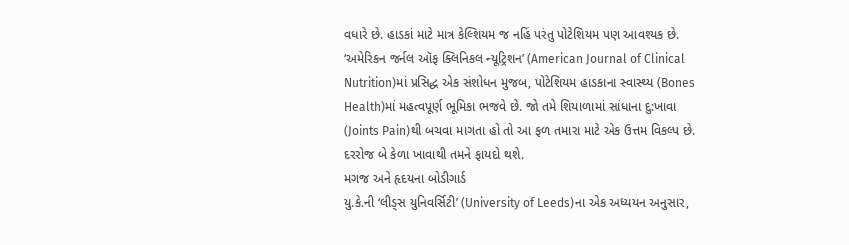વધારે છે. હાડકાં માટે માત્ર કેલ્શિયમ જ નહિં પરંતુ પોટેશિયમ પણ આવશ્યક છે. ‘અમેરિકન જર્નલ ઑફ ક્લિનિકલ ન્યૂટ્રિશન’ (American Journal of Clinical Nutrition)માં પ્રસિદ્ધ એક સંશોધન મુજબ, પોટેશિયમ હાડકાના સ્વાસ્થ્ય (Bones Health)માં મહત્વપૂર્ણ ભૂમિકા ભજવે છે. જો તમે શિયાળામાં સાંધાના દુ:ખાવા (Joints Pain)થી બચવા માગતા હો તો આ ફળ તમારા માટે એક ઉત્તમ વિકલ્પ છે. દરરોજ બે કેળા ખાવાથી તમને ફાયદો થશે.
મગજ અને હૃદયના બોડીગાર્ડ
યુ.કે.ની ‘લીડ્સ યુનિવર્સિટી’ (University of Leeds)ના એક અધ્યયન અનુસાર,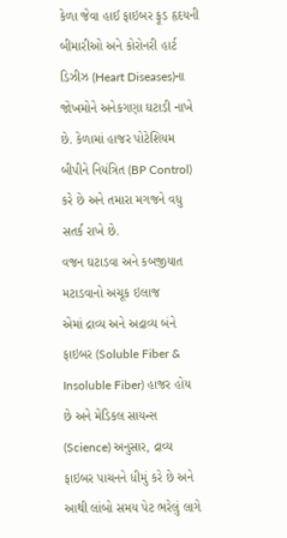કેળા જેવા હાઈ ફાઇબર ફૂડ હૃદયની બીમારીઓ અને કોરોનરી હાર્ટ ડિઝીઝ (Heart Diseases)ના જોખમોને અનેકગણા ઘટાડી નાખે છે. કેળામાં હાજર પોટેશિયમ બીપીને નિયંત્રિત (BP Control) કરે છે અને તમારા મગજને વધુ સતર્ક રાખે છે.
વજન ઘટાડવા અને કબજીયાત મટાડવાનો અચૂક ઇલાજ
એમાં દ્રાવ્ય અને અદ્રાવ્ય બંને ફાઇબર (Soluble Fiber & Insoluble Fiber) હાજર હોય છે અને મેડિકલ સાયન્સ (Science) અનુસાર, દ્રાવ્ય ફાઇબર પાચનને ધીમું કરે છે અને આથી લાંબો સમય પેટ ભરેલું લાગે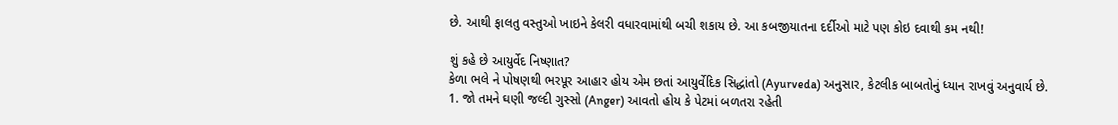છે. આથી ફાલતુ વસ્તુઓ ખાઇને કેલરી વધારવામાંથી બચી શકાય છે. આ કબજીયાતના દર્દીઓ માટે પણ કોઇ દવાથી કમ નથી!

શું કહે છે આયુર્વેદ નિષ્ણાત?
કેળા ભલે ને પોષણથી ભરપૂર આહાર હોય એમ છતાં આયુર્વેદિક સિદ્ધાંતો (Ayurveda) અનુસાર, કેટલીક બાબતોનું ધ્યાન રાખવું અનુવાર્ય છે.
1. જો તમને ઘણી જલ્દી ગુસ્સો (Anger) આવતો હોય કે પેટમાં બળતરા રહેતી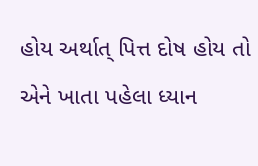હોય અર્થાત્ પિત્ત દોષ હોય તો એને ખાતા પહેલા ધ્યાન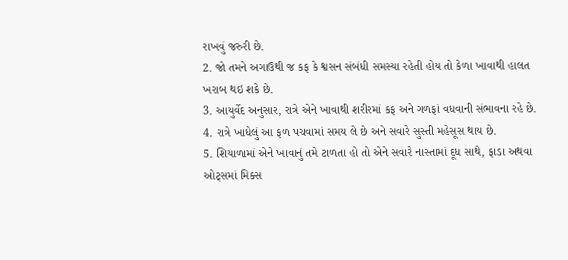રાખવું જરુરી છે.
2. જો તમને અગાઉથી જ કફ કે શ્વસન સંબંધી સમસ્યા રહેતી હોય તો કેળા ખાવાથી હાલત ખરાબ થઇ શકે છે.
3. આયુર્વેદ અનુસાર, રાત્રે એને ખાવાથી શરીરમાં કફ અને ગળફાં વધવાની સંભાવના રહે છે.
4. રાત્રે ખાધેલું આ ફળ પચવામાં સમય લે છે અને સવારે સુસ્તી મહેસૂસ થાય છે.
5. શિયાળામાં એને ખાવાનું તમે ટાળતા હો તો એને સવારે નાસ્તામાં દૂધ સાથે, ફાડા અથવા ઓટ્સમાં મિક્સ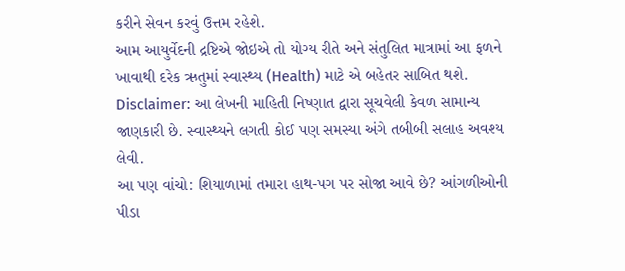કરીને સેવન કરવું ઉત્તમ રહેશે.
આમ આયુર્વેદની દ્રષ્ટિએ જોઇએ તો યોગ્ય રીતે અને સંતુલિત માત્રામાં આ ફળને ખાવાથી દરેક ઋતુમાં સ્વાસ્થ્ય (Health) માટે એ બહેતર સાબિત થશે.
Disclaimer: આ લેખની માહિતી નિષ્ણાત દ્વારા સૂચવેલી કેવળ સામાન્ય જાણકારી છે. સ્વાસ્થ્યને લગતી કોઈ પણ સમસ્યા અંગે તબીબી સલાહ અવશ્ય લેવી.
આ પણ વાંચો: શિયાળામાં તમારા હાથ-પગ પર સોજા આવે છે? આંગળીઓની પીડા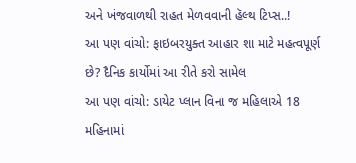અને ખંજવાળથી રાહત મેળવવાની હૅલ્થ ટિપ્સ..!
આ પણ વાંચો: ફાઇબરયુક્ત આહાર શા માટે મહત્વપૂર્ણ છે? દૈનિક કાર્યોમાં આ રીતે કરો સામેલ
આ પણ વાંચો: ડાયેટ પ્લાન વિના જ મહિલાએ 18 મહિનામાં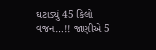ઘટાડ્યું 45 કિલો વજન…!! જાણીએ 5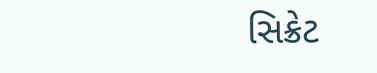સિક્રેટ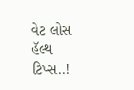વેટ લોસ હૅલ્થ ટિપ્સ..!